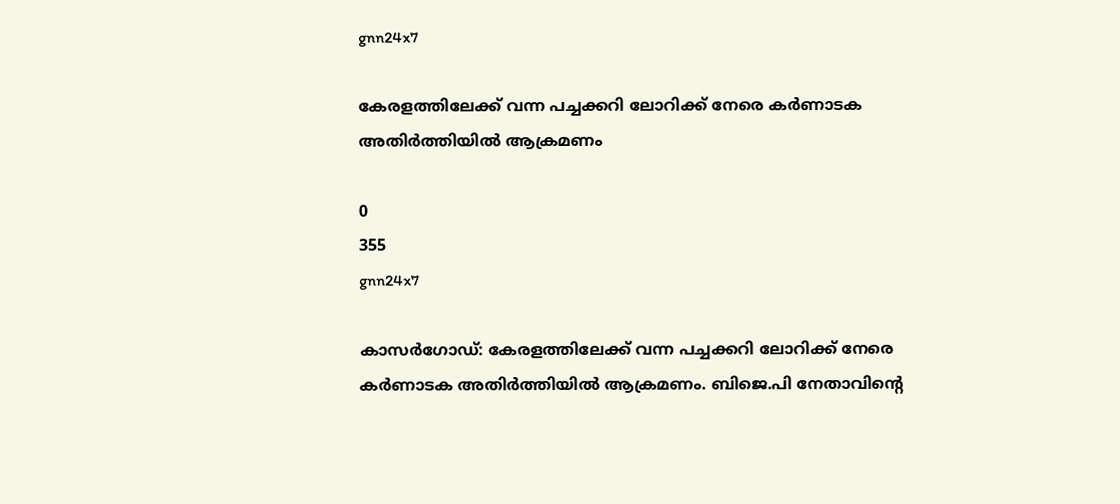gnn24x7

കേരളത്തിലേക്ക് വന്ന പച്ചക്കറി ലോറിക്ക് നേരെ കര്‍ണാടക അതിര്‍ത്തിയില്‍ ആക്രമണം

0
355
gnn24x7

കാസര്‍ഗോഡ്: കേരളത്തിലേക്ക് വന്ന പച്ചക്കറി ലോറിക്ക് നേരെ കര്‍ണാടക അതിര്‍ത്തിയില്‍ ആക്രമണം. ബിജെ.പി നേതാവിന്റെ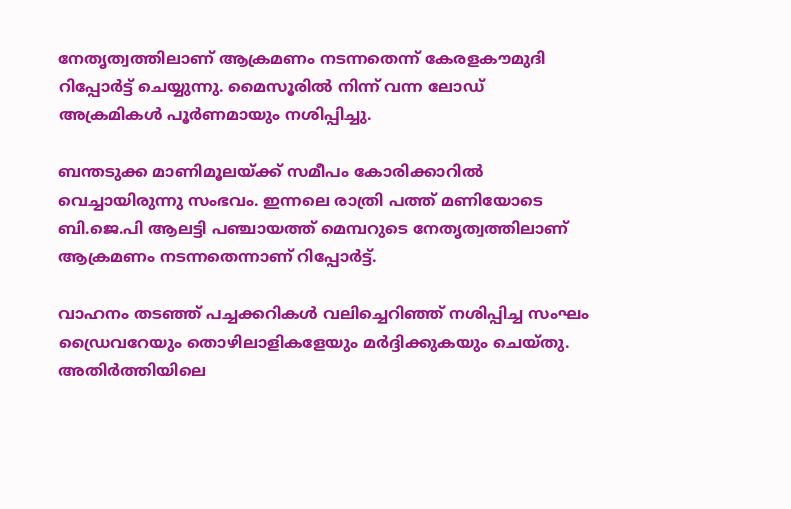നേതൃത്വത്തിലാണ് ആക്രമണം നടന്നതെന്ന് കേരളകൗമുദി റിപ്പോര്‍ട്ട് ചെയ്യുന്നു. മൈസൂരില്‍ നിന്ന് വന്ന ലോഡ് അക്രമികള്‍ പൂര്‍ണമായും നശിപ്പിച്ചു.

ബന്തടുക്ക മാണിമൂലയ്ക്ക് സമീപം കോരിക്കാറില്‍ വെച്ചായിരുന്നു സംഭവം. ഇന്നലെ രാത്രി പത്ത് മണിയോടെ ബി.ജെ.പി ആലട്ടി പഞ്ചായത്ത് മെമ്പറുടെ നേതൃത്വത്തിലാണ് ആക്രമണം നടന്നതെന്നാണ് റിപ്പോര്‍ട്ട്.

വാഹനം തടഞ്ഞ് പച്ചക്കറികള്‍ വലിച്ചെറിഞ്ഞ് നശിപ്പിച്ച സംഘം ഡ്രൈവറേയും തൊഴിലാളികളേയും മര്‍ദ്ദിക്കുകയും ചെയ്തു. അതിര്‍ത്തിയിലെ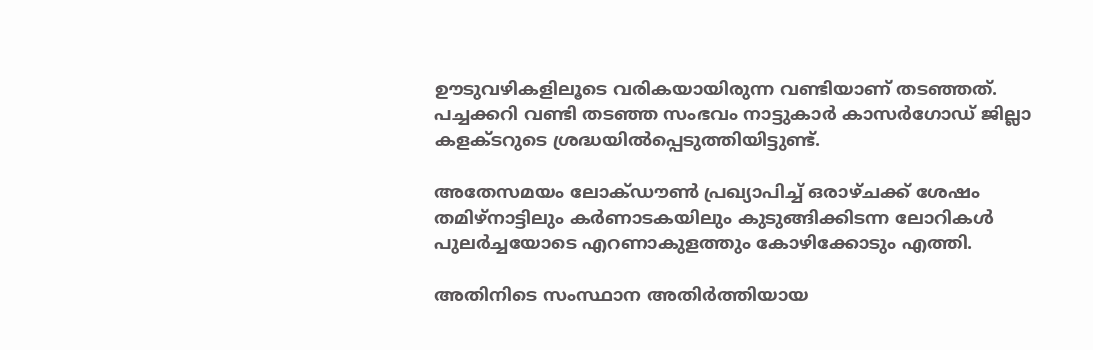ഊടുവഴികളിലൂടെ വരികയായിരുന്ന വണ്ടിയാണ് തടഞ്ഞത്. പച്ചക്കറി വണ്ടി തടഞ്ഞ സംഭവം നാട്ടുകാര്‍ കാസര്‍ഗോഡ് ജില്ലാ കളക്ടറുടെ ശ്രദ്ധയില്‍പ്പെടുത്തിയിട്ടുണ്ട്.

അതേസമയം ലോക്ഡൗണ്‍ പ്രഖ്യാപിച്ച് ഒരാഴ്ചക്ക് ശേഷം തമിഴ്‌നാട്ടിലും കര്‍ണാടകയിലും കുടുങ്ങിക്കിടന്ന ലോറികള്‍ പുലര്‍ച്ചയോടെ എറണാകുളത്തും കോഴിക്കോടും എത്തി.

അതിനിടെ സംസ്ഥാന അതിര്‍ത്തിയായ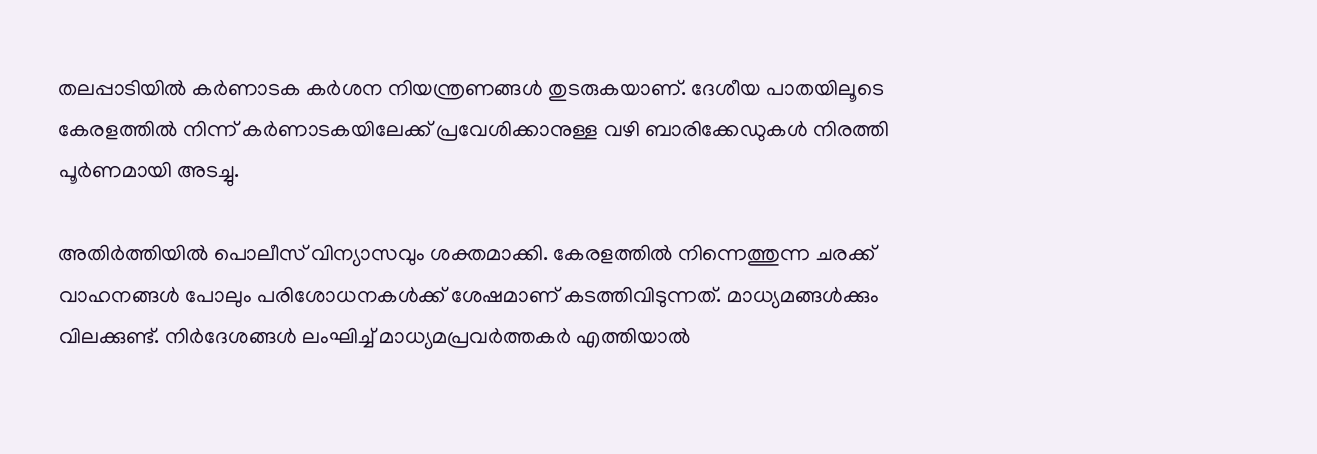തലപ്പാടിയില്‍ കര്‍ണാടക കര്‍ശന നിയന്ത്രണങ്ങള്‍ തുടരുകയാണ്. ദേശീയ പാതയിലൂടെ കേരളത്തില്‍ നിന്ന് കര്‍ണാടകയിലേക്ക് പ്രവേശിക്കാനുള്ള വഴി ബാരിക്കേഡുകള്‍ നിരത്തി പൂര്‍ണമായി അടച്ചു.

അതിര്‍ത്തിയില്‍ പൊലീസ് വിന്യാസവും ശക്തമാക്കി. കേരളത്തില്‍ നിന്നെത്തുന്ന ചരക്ക് വാഹനങ്ങള്‍ പോലും പരിശോധനകള്‍ക്ക് ശേഷമാണ് കടത്തിവിടുന്നത്. മാധ്യമങ്ങള്‍ക്കും വിലക്കുണ്ട്. നിര്‍ദേശങ്ങള്‍ ലംഘിച്ച് മാധ്യമപ്രവര്‍ത്തകര്‍ എത്തിയാല്‍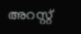അറസ്റ്റ്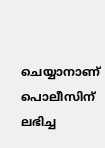ചെയ്യാനാണ് പൊലീസിന് ലഭിച്ച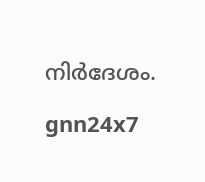നിര്‍ദേശം.

gnn24x7